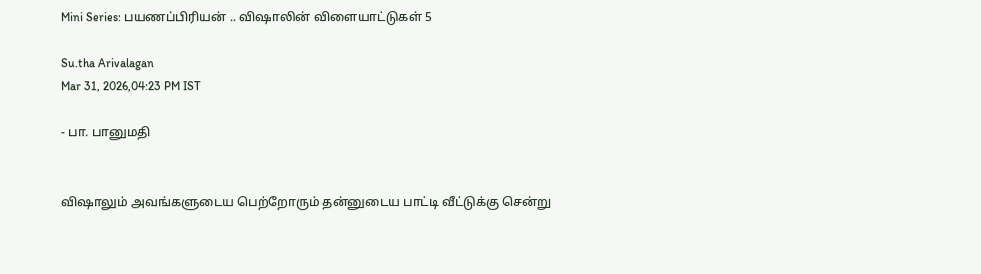Mini Series: பயணப்பிரியன் .. விஷாலின் விளையாட்டுகள் 5

Su.tha Arivalagan
Mar 31, 2026,04:23 PM IST

- பா. பானுமதி


விஷாலும் அவங்களுடைய பெற்றோரும் தன்னுடைய பாட்டி வீட்டுக்கு சென்று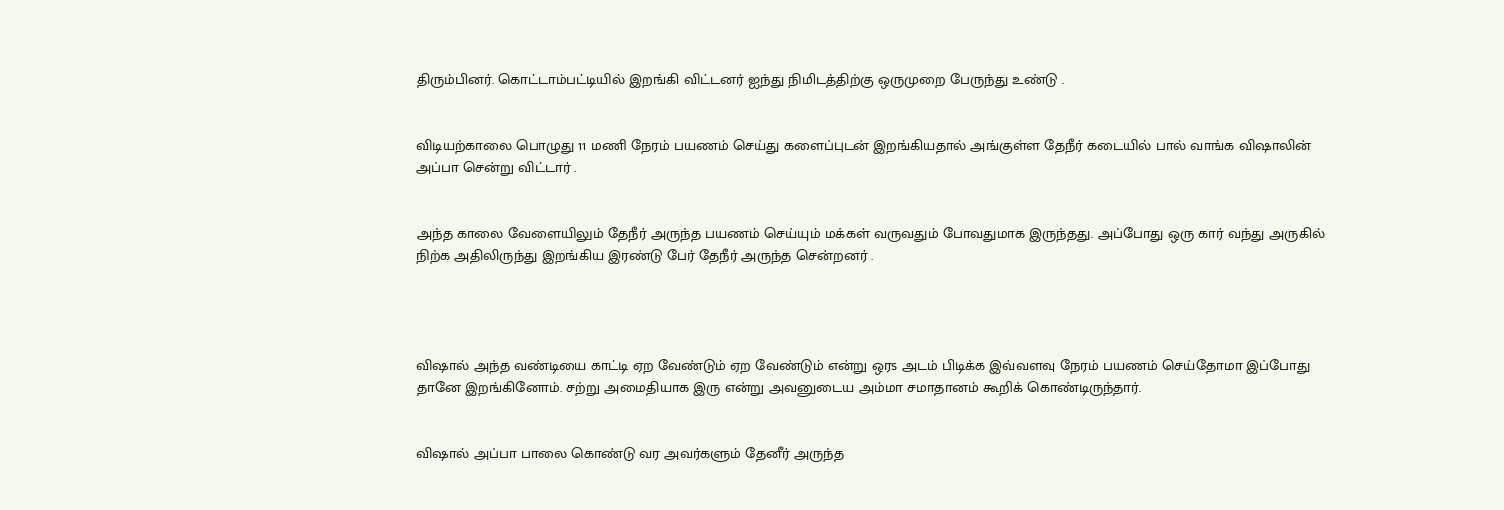திரும்பினர். கொட்டாம்பட்டியில் இறங்கி விட்டனர் ஐந்து நிமிடத்திற்கு ஒருமுறை பேருந்து உண்டு .


விடியற்காலை பொழுது 11 மணி நேரம் பயணம் செய்து களைப்புடன் இறங்கியதால் அங்குள்ள தேநீர் கடையில் பால் வாங்க விஷாலின் அப்பா சென்று விட்டார் .


அந்த காலை வேளையிலும் தேநீர் அருந்த பயணம் செய்யும் மக்கள் வருவதும் போவதுமாக இருந்தது. அப்போது ஒரு கார் வந்து அருகில் நிற்க அதிலிருந்து இறங்கிய இரண்டு பேர் தேநீர் அருந்த சென்றனர் .




விஷால் அந்த வண்டியை காட்டி ஏற வேண்டும் ஏற வேண்டும் என்று ஒரs அடம் பிடிக்க இவ்வளவு நேரம் பயணம் செய்தோமா இப்போது தானே இறங்கினோம். சற்று அமைதியாக இரு என்று அவனுடைய அம்மா சமாதானம் கூறிக் கொண்டிருந்தார்.


விஷால் அப்பா பாலை கொண்டு வர அவர்களும் தேனீர் அருந்த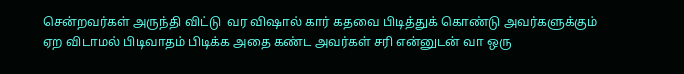சென்றவர்கள் அருந்தி விட்டு  வர விஷால் கார் கதவை பிடித்துக் கொண்டு அவர்களுக்கும் ஏற விடாமல் பிடிவாதம் பிடிக்க அதை கண்ட அவர்கள் சரி என்னுடன் வா ஒரு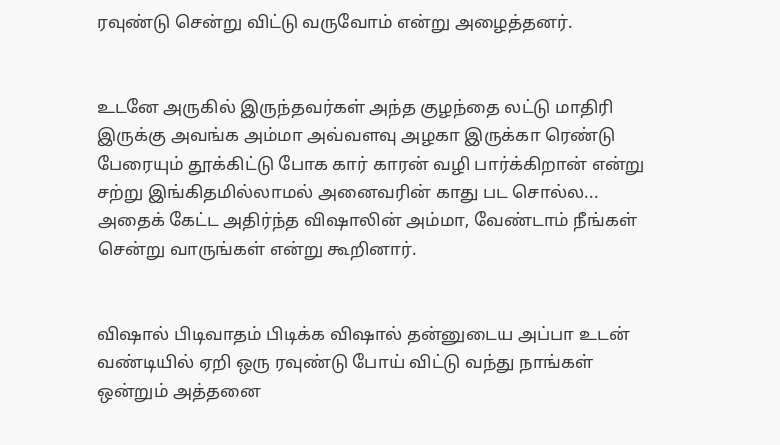ரவுண்டு சென்று விட்டு வருவோம் என்று அழைத்தனர்.


உடனே அருகில் இருந்தவர்கள் அந்த குழந்தை லட்டு மாதிரி இருக்கு அவங்க அம்மா அவ்வளவு அழகா இருக்கா ரெண்டு பேரையும் தூக்கிட்டு போக கார் காரன் வழி பார்க்கிறான் என்று சற்று இங்கிதமில்லாமல் அனைவரின் காது பட சொல்ல... அதைக் கேட்ட அதிர்ந்த விஷாலின் அம்மா, வேண்டாம் நீங்கள் சென்று வாருங்கள் என்று கூறினார்.


விஷால் பிடிவாதம் பிடிக்க விஷால் தன்னுடைய அப்பா உடன் வண்டியில் ஏறி ஒரு ரவுண்டு போய் விட்டு வந்து நாங்கள் ஒன்றும் அத்தனை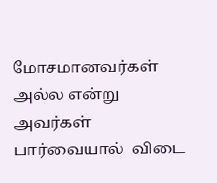மோசமானவர்கள் அல்ல என்று அவர்கள் பார்வையால்  விடை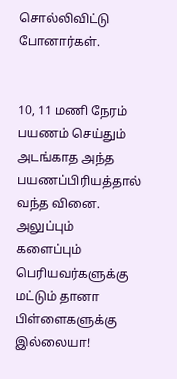சொல்லிவிட்டு போனார்கள்.


10, 11 மணி நேரம் பயணம் செய்தும் அடங்காத அந்த பயணப்பிரியத்தால் வந்த வினை.  அலுப்பும் களைப்பும் பெரியவர்களுக்கு மட்டும் தானா பிள்ளைகளுக்கு இல்லையா!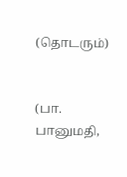(தொடரும்)


(பா. பானுமதி,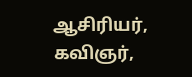ஆசிரியர், கவிஞர்,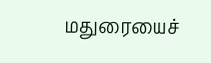மதுரையைச்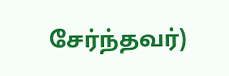சேர்ந்தவர்)